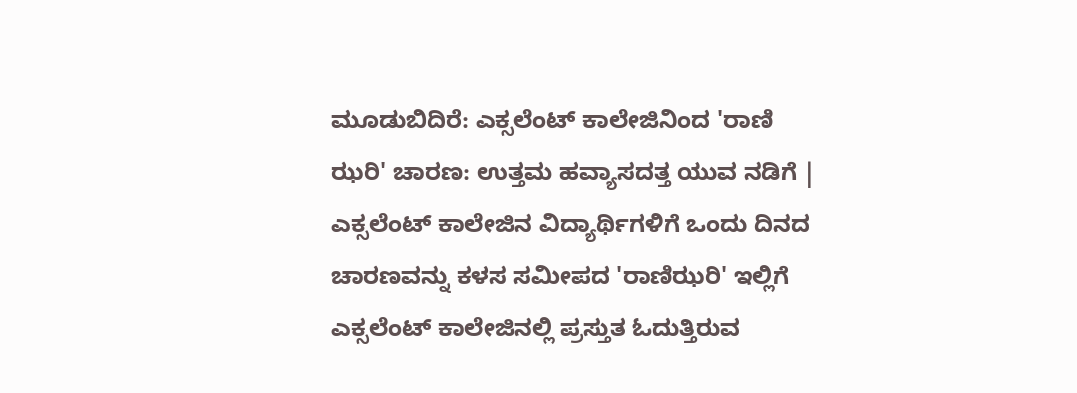ಮೂಡುಬಿದಿರೆ: ಎಕ್ಸಲೆಂಟ್ ಕಾಲೇಜಿನಿಂದ 'ರಾಣಿ ಝರಿ' ಚಾರಣ: ಉತ್ತಮ ಹವ್ಯಾಸದತ್ತ ಯುವ ನಡಿಗೆ |
ಎಕ್ಸಲೆಂಟ್ ಕಾಲೇಜಿನ ವಿದ್ಯಾರ್ಥಿಗಳಿಗೆ ಒಂದು ದಿನದ ಚಾರಣವನ್ನು ಕಳಸ ಸಮೀಪದ 'ರಾಣಿಝರಿ' ಇಲ್ಲಿಗೆ ಎಕ್ಸಲೆಂಟ್ ಕಾಲೇಜಿನಲ್ಲಿ ಪ್ರಸ್ತುತ ಓದುತ್ತಿರುವ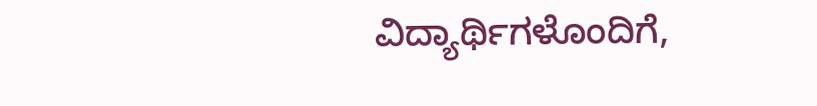ವಿದ್ಯಾರ್ಥಿಗಳೊಂದಿಗೆ,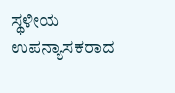ಸ್ಥಳೀಯ ಉಪನ್ಯಾಸಕರಾದ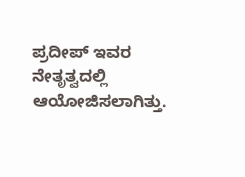ಪ್ರದೀಪ್ ಇವರ ನೇತೃತ್ವದಲ್ಲಿ ಆಯೋಜಿಸಲಾಗಿತ್ತು.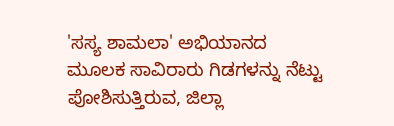'ಸಸ್ಯ ಶಾಮಲಾ' ಅಭಿಯಾನದ ಮೂಲಕ ಸಾವಿರಾರು ಗಿಡಗಳನ್ನು ನೆಟ್ಟು ಪೋಶಿಸುತ್ತಿರುವ, ಜಿಲ್ಲಾ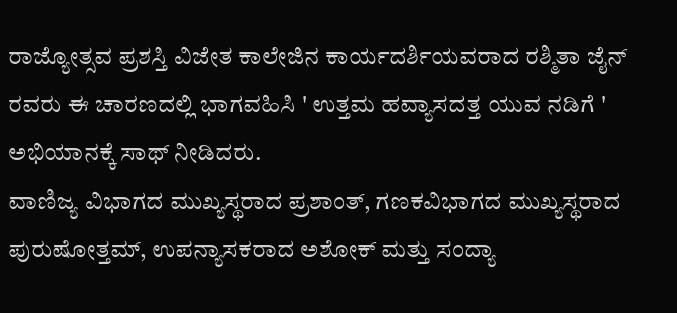ರಾಜ್ಯೋತ್ಸವ ಪ್ರಶಸ್ತಿ ವಿಜೇತ ಕಾಲೇಜಿನ ಕಾರ್ಯದರ್ಶಿಯವರಾದ ರಶ್ಮಿತಾ ಜೈನ್ ರವರು ಈ ಚಾರಣದಲ್ಲಿ ಭಾಗವಹಿಸಿ ' ಉತ್ತಮ ಹವ್ಯಾಸದತ್ತ ಯುವ ನಡಿಗೆ ' ಅಭಿಯಾನಕ್ಕೆ ಸಾಥ್ ನೀಡಿದರು.
ವಾಣಿಜ್ಯ ವಿಭಾಗದ ಮುಖ್ಯಸ್ಥರಾದ ಪ್ರಶಾಂತ್, ಗಣಕವಿಭಾಗದ ಮುಖ್ಯಸ್ಥರಾದ ಪುರುಷೋತ್ತಮ್, ಉಪನ್ಯಾಸಕರಾದ ಅಶೋಕ್ ಮತ್ತು ಸಂದ್ಯಾ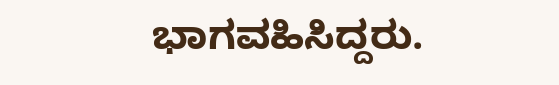ಭಾಗವಹಿಸಿದ್ದರು.